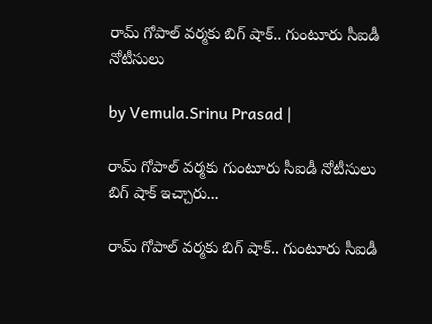రామ్ గోపాల్ వర్మకు బిగ్ షాక్.. గుంటూరు సీఐడీ నోటీసులు

by Vemula.Srinu Prasad |

రామ్ గోపాల్ వర్మకు గుంటూరు సీఐడీ నోటీసులు బిగ్ షాక్ ఇచ్చారు...

రామ్ గోపాల్ వర్మకు బిగ్ షాక్.. గుంటూరు సీఐడీ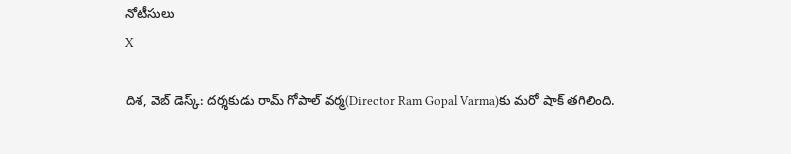నోటీసులు
X

దిశ, వెబ్ డెస్క్: దర్శకుడు రామ్ గోపాల్ వర్మ(Director Ram Gopal Varma)కు మరో షాక్ తగిలింది.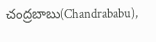చంద్రబాబు(Chandrababu),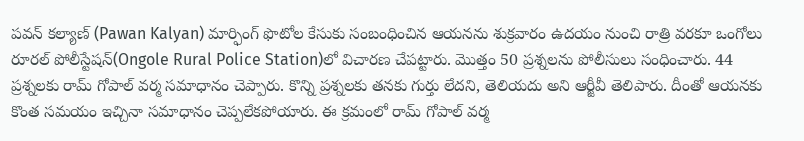పవన్ కల్యాణ్ (Pawan Kalyan) మార్ఫింగ్ ఫొటోల కేసుకు సంబంధించిన ఆయనను శుక్రవారం ఉదయం నుంచి రాత్రి వరకూ ఒంగోలు రూరల్ పోలీస్టేషన్‌(Ongole Rural Police Station)లో విచారణ చేపట్టారు. మొత్తం 50 ప్రశ్నలను పోలీసులు సంధించారు. 44 ప్రశ్నలకు రామ్ గోపాల్ వర్మ సమాధానం చెప్పారు. కొన్ని ప్రశ్నలకు తనకు గుర్తు లేదని, తెలియదు అని ఆర్జీవీ తెలిపారు. దీంతో ఆయనకు కొంత సమయం ఇచ్చినా సమాధానం చెప్పలేకపోయారు. ఈ క్రమంలో రామ్ గోపాల్ వర్మ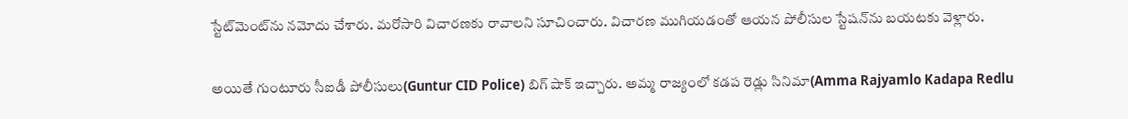స్టేట్‌మెంట్‌ను నమోదు చేశారు. మరోసారి విచారణకు రావాలని సూచించారు. విచారణ ముగియడంతో ఆయన పోలీసుల స్టేషన్‌ను బయటకు వెళ్లారు.

అయితే గుంటూరు సీఐడీ పోలీసులు(Guntur CID Police) బిగ్ షాక్ ఇచ్చారు. అమ్మ రాజ్యంలో కడప రెడ్లు సినిమా(Amma Rajyamlo Kadapa Redlu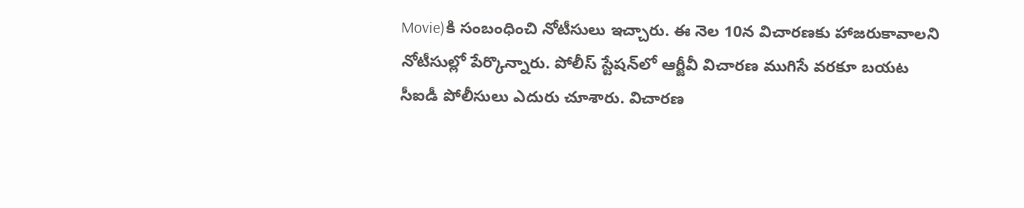Movie)కి సంబంధించి నోటీసులు ఇచ్చారు. ఈ నెల 10న విచారణకు హాజరుకావాలని నోటీసుల్లో పేర్కొన్నారు. పోలీస్ స్టేషన్‌లో ఆర్జీవీ విచారణ ముగిసే వరకూ బయట సీఐడీ పోలీసులు ఎదురు చూశారు. విచారణ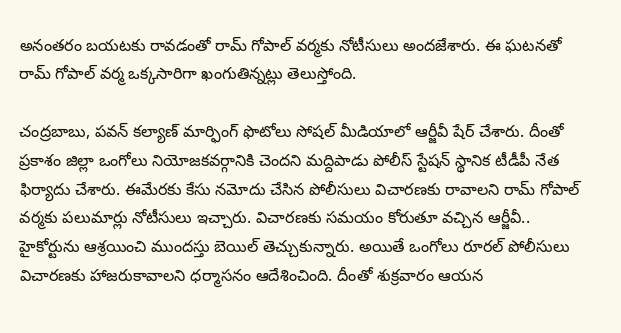అనంతరం బయటకు రావడంతో రామ్ గోపాల్ వర్మకు నోటీసులు అందజేశారు. ఈ ఘటనతో రామ్ గోపాల్ వర్మ ఒక్కసారిగా ఖంగుతిన్నట్లు తెలుస్తోంది.

చంద్రబాబు, పవన్ కల్యాణ్ మార్ఫింగ్ ఫొటోలు సోషల్ మీడియాలో ఆర్జీవీ షేర్ చేశారు. దీంతో ప్రకాశం జిల్లా ఒంగోలు నియోజకవర్గానికి చెందని మద్దిపాడు పోలీస్ స్టేషన్ స్థానిక టీడీపీ నేత ఫిర్యాదు చేశారు. ఈమేరకు కేసు నమోదు చేసిన పోలీసులు విచారణకు రావాలని రామ్ గోపాల్ వర్మకు పలుమార్లు నోటీసులు ఇచ్చారు. విచారణకు సమయం కోరుతూ వచ్చిన ఆర్జీవీ.. హైకోర్టును ఆశ్రయించి ముందస్తు బెయిల్ తెచ్చుకున్నారు. అయితే ఒంగోలు రూరల్ పోలీసులు విచారణకు హాజరుకావాలని ధర్మాసనం ఆదేశించింది. దీంతో శుక్రవారం ఆయన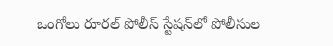ఒంగోలు రూరల్ పోలీస్ స్టేషన్‌లో పోలీసుల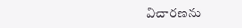విచారణను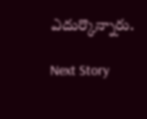ఎదుర్కొన్నారు.

Next Story